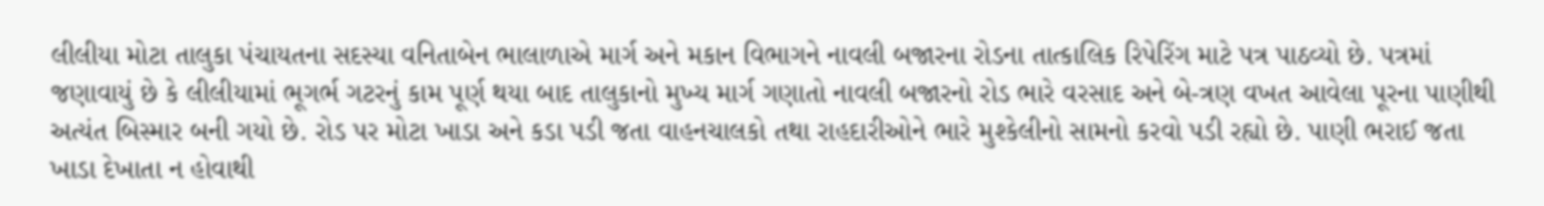લીલીયા મોટા તાલુકા પંચાયતના સદસ્યા વનિતાબેન ભાલાળાએ માર્ગ અને મકાન વિભાગને નાવલી બજારના રોડના તાત્કાલિક રિપેરિંગ માટે પત્ર પાઠવ્યો છે. પત્રમાં જણાવાયું છે કે લીલીયામાં ભૂગર્ભ ગટરનું કામ પૂર્ણ થયા બાદ તાલુકાનો મુખ્ય માર્ગ ગણાતો નાવલી બજારનો રોડ ભારે વરસાદ અને બે-ત્રણ વખત આવેલા પૂરના પાણીથી અત્યંત બિસ્માર બની ગયો છે. રોડ પર મોટા ખાડા અને કડા પડી જતા વાહનચાલકો તથા રાહદારીઓને ભારે મુશ્કેલીનો સામનો કરવો પડી રહ્યો છે. પાણી ભરાઈ જતા ખાડા દેખાતા ન હોવાથી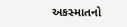અકસ્માતનો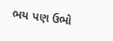ભય પણ ઉભો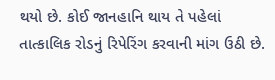થયો છે. કોઈ જાનહાનિ થાય તે પહેલાં તાત્કાલિક રોડનું રિપેરિંગ કરવાની માંગ ઉઠી છે.